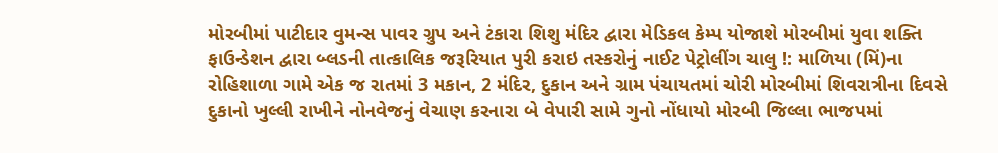મોરબીમાં પાટીદાર વુમન્સ પાવર ગ્રુપ અને ટંકારા શિશુ મંદિર દ્વારા મેડિકલ કેમ્પ યોજાશે મોરબીમાં યુવા શક્તિ ફાઉન્ડેશન દ્વારા બ્લડની તાત્કાલિક જરૂરિયાત પુરી કરાઇ તસ્કરોનું નાઈટ પેટ્રોલીંગ ચાલુ !: માળિયા (મિં)ના રોહિશાળા ગામે એક જ રાતમાં 3 મકાન, 2 મંદિર, દુકાન અને ગ્રામ પંચાયતમાં ચોરી મોરબીમાં શિવરાત્રીના દિવસે દુકાનો ખુલ્લી રાખીને નોનવેજનું વેચાણ કરનારા બે વેપારી સામે ગુનો નોંધાયો મોરબી જિલ્લા ભાજપમાં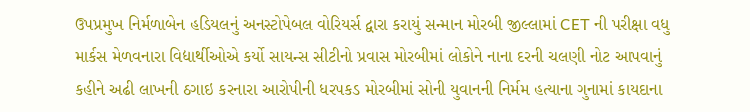ઉપપ્રમુખ નિર્મળાબેન હડિયલનું અનસ્ટોપેબલ વોરિયર્સ દ્વારા કરાયું સન્માન મોરબી જીલ્લામાં CET ની પરીક્ષા વધુ માર્કસ મેળવનારા વિદ્યાર્થીઓએ કર્યો સાયન્સ સીટીનો પ્રવાસ મોરબીમાં લોકોને નાના દરની ચલણી નોટ આપવાનું કહીને અઢી લાખની ઠગાઇ કરનારા આરોપીની ધરપકડ મોરબીમાં સોની યુવાનની નિર્મમ હત્યાના ગુનામાં કાયદાના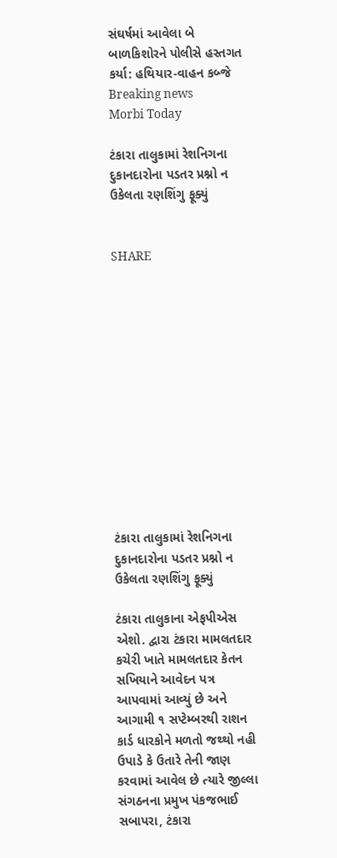સંઘર્ષમાં આવેલા બે બાળકિશોરને પોલીસે હસ્તગત કર્યા: હથિયાર-વાહન કબ્જે
Breaking news
Morbi Today

ટંકારા તાલુકામાં રેશનિગના દુકાનદારોના પડતર પ્રશ્નો ન ઉકેલતા રણશિંગુ ફૂક્યું


SHARE













ટંકારા તાલુકામાં રેશનિગના દુકાનદારોના પડતર પ્રશ્નો ન ઉકેલતા રણશિંગુ ફૂક્યું

ટંકારા તાલુકાના એફપીએસ એશો. દ્વારા ટંકારા મામલતદાર કચેરી ખાતે મામલતદાર કેતન સખિયાને આવેદન પત્ર આપવામાં આવ્યું છે અને આગામી ૧ સપ્ટેમ્બરથી રાશન કાર્ડ ધારકોને મળતો જથ્થો નહી ઉપાડે કે ઉતારે તેની જાણ કરવામાં આવેલ છે ત્યારે જીલ્લા સંગઠનના પ્રમુખ પંકજભાઈ સબાપરા, ટંકારા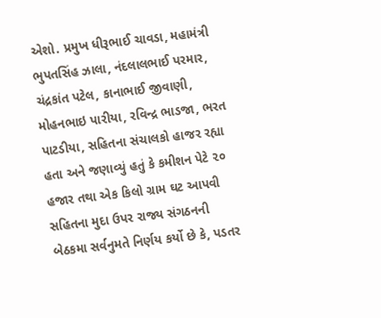એશો. પ્રમુખ ધીરૂભાઈ ચાવડા, મહામંત્રી ભુપતસિંહ ઝાલા, નંદલાલભાઈ પરમાર, ચંદ્રકાંત પટેલ, કાનાભાઈ જીવાણી, મોહનભાઇ પારીયા, રવિન્દ્ર ભાડજા, ભરત પાટડીયા, સહિતના સંચાલકો હાજર રહ્યા હતા અને જણાવ્યું હતું કે કમીશન પેટે ૨૦ હજાર તથા એક કિલો ગ્રામ ઘટ આપવી સહિતના મુદા ઉપર રાજ્ય સંગઠનની બેઠકમા સર્વનુમતે નિર્ણય કર્યો છે કે, પડતર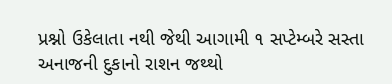પ્રશ્નો ઉકેલાતા નથી જેથી આગામી ૧ સપ્ટેમ્બરે સસ્તા અનાજની દુકાનો રાશન જથ્થો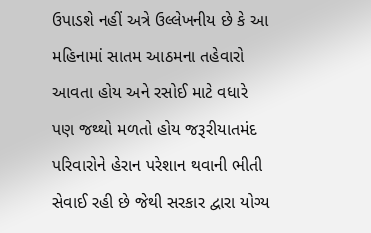ઉપાડશે નહીં અત્રે ઉલ્લેખનીય છે કે આ મહિનામાં સાતમ આઠમના તહેવારો આવતા હોય અને રસોઈ માટે વધારે પણ જથ્થો મળતો હોય જરૂરીયાતમંદ પરિવારોને હેરાન પરેશાન થવાની ભીતી સેવાઈ રહી છે જેથી સરકાર દ્વારા યોગ્ય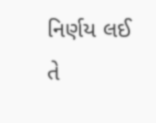નિર્ણય લઈ તે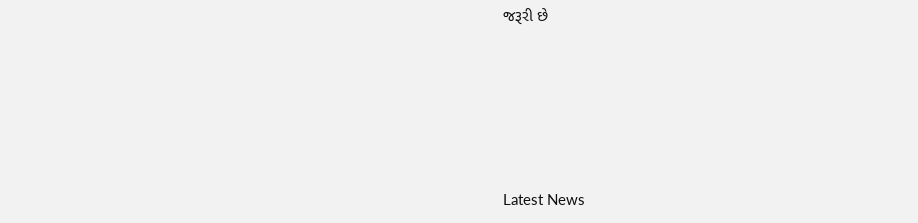જરૂરી છે








Latest News